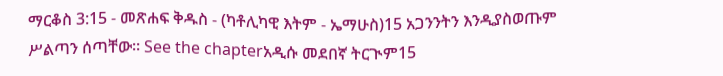ማርቆስ 3:15 - መጽሐፍ ቅዱስ - (ካቶሊካዊ እትም - ኤማሁስ)15 አጋንንትን እንዲያስወጡም ሥልጣን ሰጣቸው። See the chapterአዲሱ መደበኛ ትርጒም15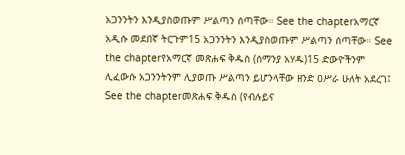አጋንንትን እንዲያስወጡም ሥልጣን ሰጣቸው። See the chapterአማርኛ አዲሱ መደበኛ ትርጉም15 አጋንንትን እንዲያስወጡም ሥልጣን ሰጣቸው። See the chapterየአማርኛ መጽሐፍ ቅዱስ (ሰማንያ አሃዱ)15 ድውዮችንም ሊፈውሱ አጋንንትንም ሊያወጡ ሥልጣን ይሆንላቸው ዘንድ ዐሥራ ሁለት አደረገ፤ See the chapterመጽሐፍ ቅዱስ (የብሉይና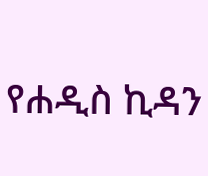የሐዲስ ኪዳን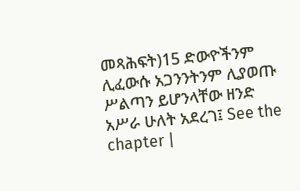መጻሕፍት)15 ድውዮችንም ሊፈውሱ አጋንንትንም ሊያወጡ ሥልጣን ይሆንላቸው ዘንድ አሥራ ሁለት አደረገ፤ See the chapter |